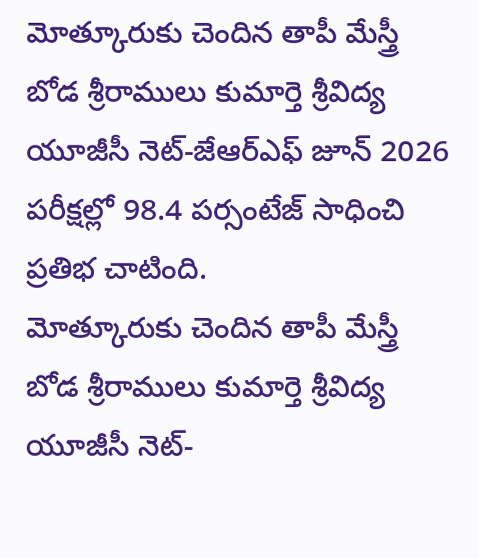మోత్కూరుకు చెందిన తాపీ మేస్త్రీ బోడ శ్రీరాములు కుమార్తె శ్రీవిద్య యూజీసీ నెట్-జేఆర్ఎఫ్ జూన్ 2026 పరీక్షల్లో 98.4 పర్సంటేజ్ సాధించి ప్రతిభ చాటింది.
మోత్కూరుకు చెందిన తాపీ మేస్త్రీ బోడ శ్రీరాములు కుమార్తె శ్రీవిద్య యూజీసీ నెట్-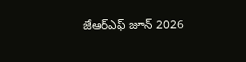జేఆర్ఎఫ్ జూన్ 2026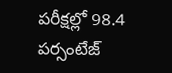పరీక్షల్లో 98.4 పర్సంటేజ్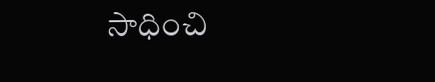సాధించి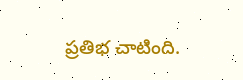ప్రతిభ చాటింది.